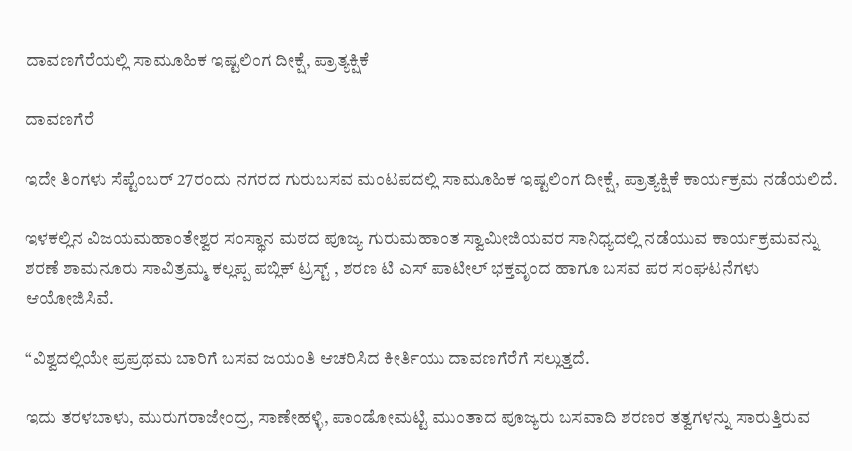ದಾವಣಗೆರೆಯಲ್ಲಿ ಸಾಮೂಹಿಕ ಇಷ್ಟಲಿಂಗ ದೀಕ್ಷೆ, ಪ್ರಾತ್ಯಕ್ಷಿಕೆ

ದಾವಣಗೆರೆ

ಇದೇ ತಿಂಗಳು ಸೆಪ್ಟೆಂಬರ್ 27ರಂದು ನಗರದ ಗುರುಬಸವ ಮಂಟಪದಲ್ಲಿ ಸಾಮೂಹಿಕ ಇಷ್ಟಲಿಂಗ ದೀಕ್ಷೆ, ಪ್ರಾತ್ಯಕ್ಷಿಕೆ ಕಾರ್ಯಕ್ರಮ ನಡೆಯಲಿದೆ.

ಇಳಕಲ್ಲಿನ ವಿಜಯಮಹಾಂತೇಶ್ವರ ಸಂಸ್ಥಾನ ಮಠದ ಪೂಜ್ಯ ಗುರುಮಹಾಂತ ಸ್ವಾಮೀಜಿಯವರ ಸಾನಿಧ್ಯದಲ್ಲಿ ನಡೆಯುವ ಕಾರ್ಯಕ್ರಮವನ್ನು ಶರಣೆ ಶಾಮನೂರು ಸಾವಿತ್ರಮ್ಮ ಕಲ್ಲಪ್ಪ ಪಬ್ಲಿಕ್ ಟ್ರಸ್ಟ್ , ಶರಣ ಟಿ ಎಸ್ ಪಾಟೀಲ್ ಭಕ್ತವೃಂದ ಹಾಗೂ ಬಸವ ಪರ ಸಂಘಟನೆಗಳು ಆಯೋಜಿಸಿವೆ.

“ವಿಶ್ವದಲ್ಲಿಯೇ ಪ್ರಪ್ರಥಮ ಬಾರಿಗೆ ಬಸವ ಜಯಂತಿ ಆಚರಿಸಿದ ಕೀರ್ತಿಯು ದಾವಣಗೆರೆಗೆ ಸಲ್ಲುತ್ತದೆ.

ಇದು ತರಳಬಾಳು, ಮುರುಗರಾಜೇಂದ್ರ, ಸಾಣೇಹಳ್ಳಿ, ಪಾಂಡೋಮಟ್ಟಿ ಮುಂತಾದ ಪೂಜ್ಯರು ಬಸವಾದಿ ಶರಣರ ತತ್ವಗಳನ್ನು ಸಾರುತ್ತಿರುವ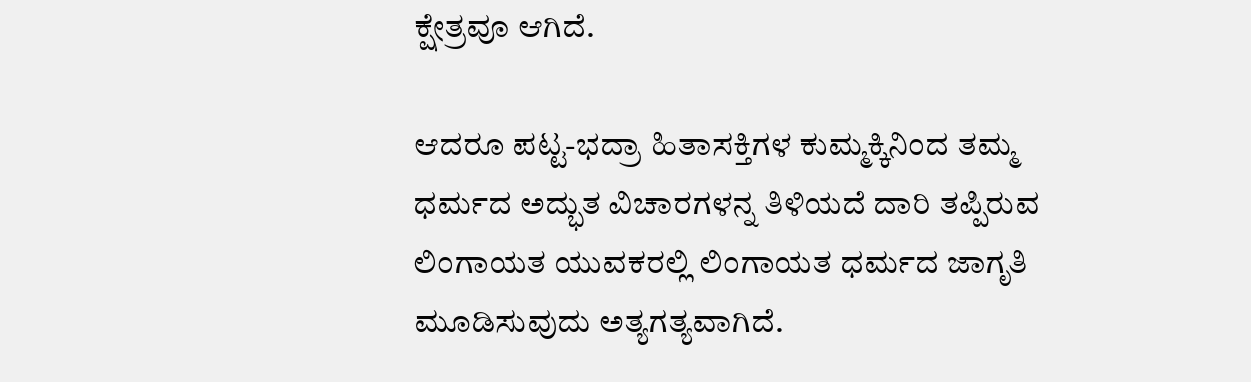ಕ್ಷೇತ್ರವೂ ಆಗಿದೆ.

ಆದರೂ ಪಟ್ಟ-ಭದ್ರಾ ಹಿತಾಸಕ್ತಿಗಳ ಕುಮ್ಮಕ್ಕಿನಿಂದ ತಮ್ಮ ಧರ್ಮದ ಅದ್ಭುತ ವಿಚಾರಗಳನ್ನ ತಿಳಿಯದೆ ದಾರಿ ತಪ್ಪಿರುವ ಲಿಂಗಾಯತ ಯುವಕರಲ್ಲಿ ಲಿಂಗಾಯತ ಧರ್ಮದ ಜಾಗೃತಿ ಮೂಡಿಸುವುದು ಅತ್ಯಗತ್ಯವಾಗಿದೆ.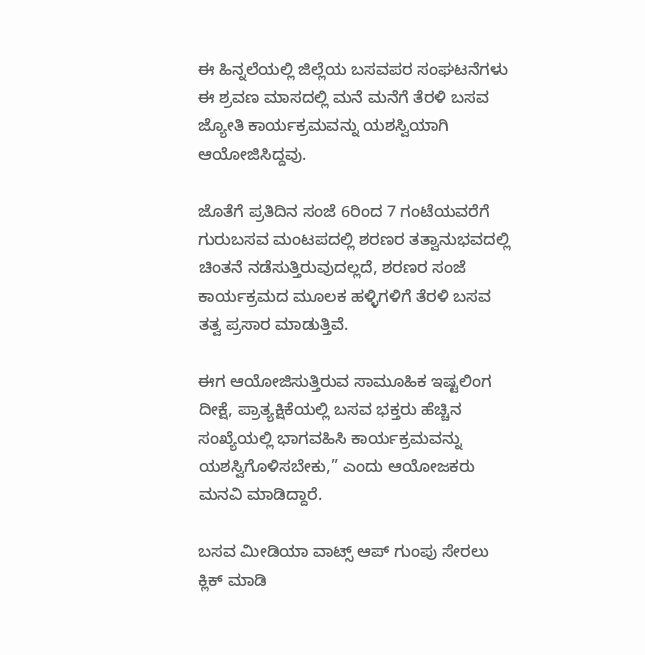ಈ ಹಿನ್ನಲೆಯಲ್ಲಿ ಜಿಲ್ಲೆಯ ಬಸವಪರ ಸಂಘಟನೆಗಳು ಈ ಶ್ರವಣ ಮಾಸದಲ್ಲಿ ಮನೆ ಮನೆಗೆ ತೆರಳಿ ಬಸವ ಜ್ಯೋತಿ ಕಾರ್ಯಕ್ರಮವನ್ನು ಯಶಸ್ವಿಯಾಗಿ ಆಯೋಜಿಸಿದ್ದವು.

ಜೊತೆಗೆ ಪ್ರತಿದಿನ ಸಂಜೆ 6ರಿಂದ 7 ಗಂಟೆಯವರೆಗೆ ಗುರುಬಸವ ಮಂಟಪದಲ್ಲಿ ಶರಣರ ತತ್ವಾನುಭವದಲ್ಲಿ ಚಿಂತನೆ ನಡೆಸುತ್ತಿರುವುದಲ್ಲದೆ, ಶರಣರ ಸಂಜೆ ಕಾರ್ಯಕ್ರಮದ ಮೂಲಕ ಹಳ್ಳಿಗಳಿಗೆ ತೆರಳಿ ಬಸವ ತತ್ವ ಪ್ರಸಾರ ಮಾಡುತ್ತಿವೆ.

ಈಗ ಆಯೋಜಿಸುತ್ತಿರುವ ಸಾಮೂಹಿಕ ಇಷ್ಟಲಿಂಗ ದೀಕ್ಷೆ, ಪ್ರಾತ್ಯಕ್ಷಿಕೆಯಲ್ಲಿ ಬಸವ ಭಕ್ತರು ಹೆಚ್ಚಿನ ಸಂಖ್ಯೆಯಲ್ಲಿ ಭಾಗವಹಿಸಿ ಕಾರ್ಯಕ್ರಮವನ್ನು ಯಶಸ್ವಿಗೊಳಿಸಬೇಕು,” ಎಂದು ಆಯೋಜಕರು ಮನವಿ ಮಾಡಿದ್ದಾರೆ.

ಬಸವ ಮೀಡಿಯಾ ವಾಟ್ಸ್ ಆಪ್ ಗುಂಪು ಸೇರಲು ಕ್ಲಿಕ್ ಮಾಡಿ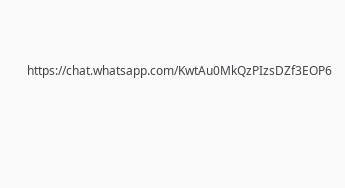https://chat.whatsapp.com/KwtAu0MkQzPIzsDZf3EOP6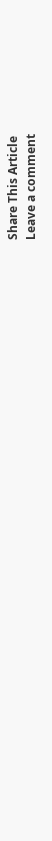Share This Article
Leave a comment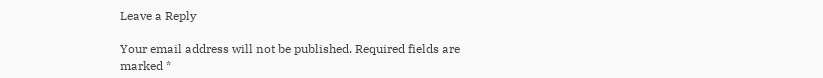Leave a Reply

Your email address will not be published. Required fields are marked *